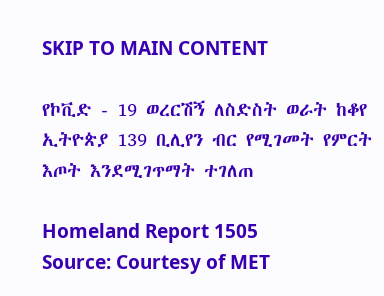SKIP TO MAIN CONTENT

የኮቪድ - 19 ወረርሽኝ ለስድስት ወራት ከቆየ ኢትዮጵያ 139 ቢሊየን ብር የሚገመት የምርት እጦት እንደሚገጥማት ተገለጠ

Homeland Report 1505
Source: Courtesy of MET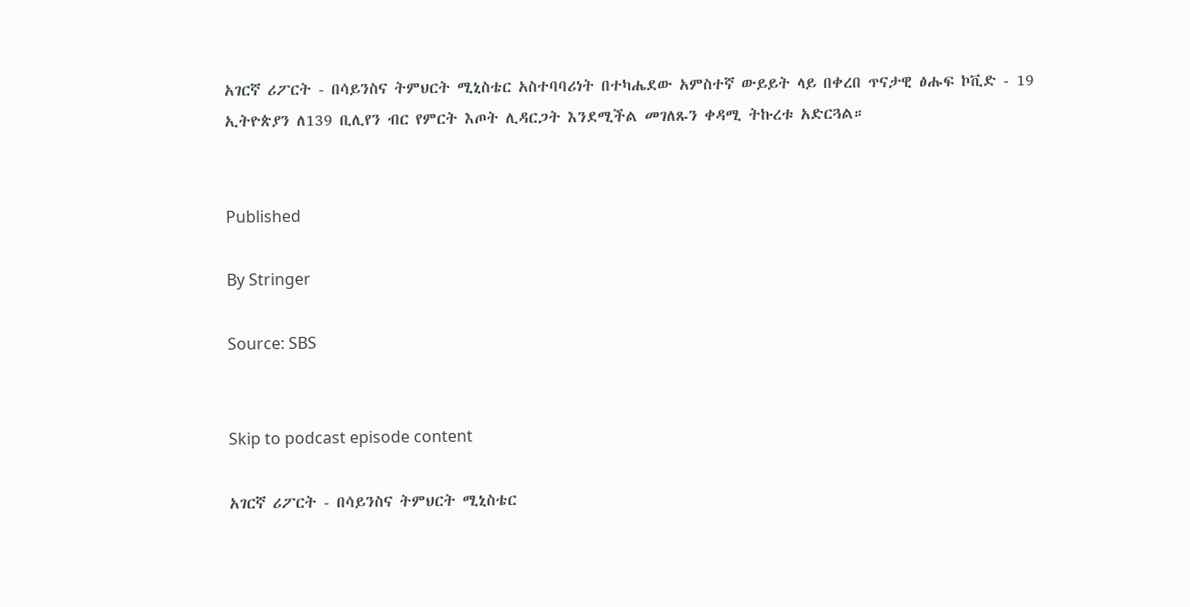አገርኛ ሪፖርት - በሳይንስና ትምህርት ሚኒስቴር አስተባባሪነት በተካሔደው አምስተኛ ውይይት ላይ በቀረበ ጥናታዊ ፅሑፍ ኮቪድ - 19 ኢትዮጵያን ለ139 ቢሊየን ብር የምርት እጦት ሊዳርጋት እንደሚችል መገለጹን ቀዳሚ ትኩረቱ አድርጓል።


Published

By Stringer

Source: SBS


Skip to podcast episode content

አገርኛ ሪፖርት - በሳይንስና ትምህርት ሚኒስቴር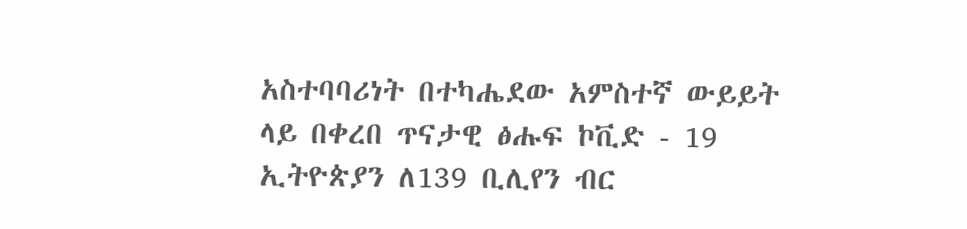አስተባባሪነት በተካሔደው አምስተኛ ውይይት ላይ በቀረበ ጥናታዊ ፅሑፍ ኮቪድ - 19 ኢትዮጵያን ለ139 ቢሊየን ብር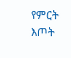የምርት እጦት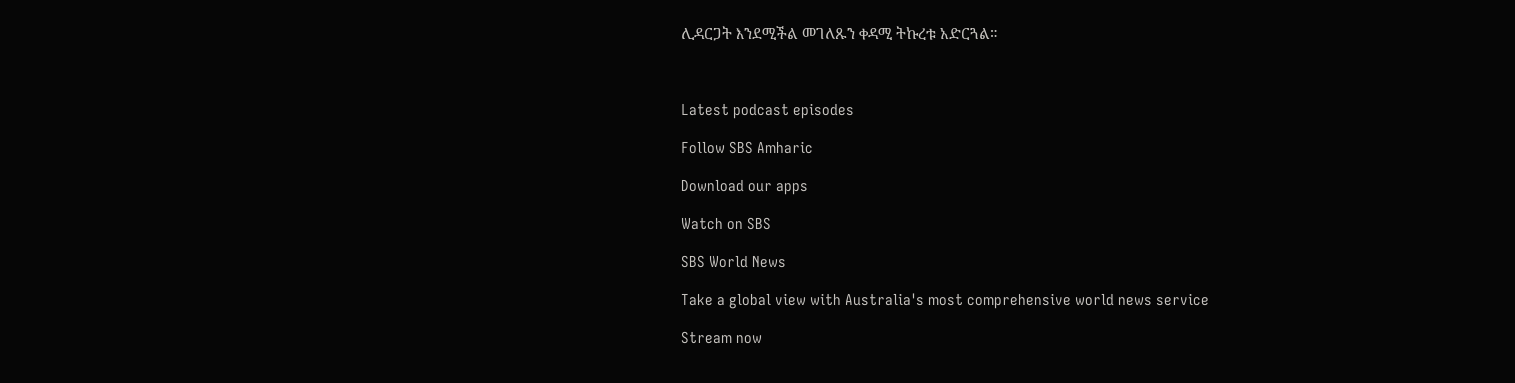ሊዳርጋት እንደሚችል መገለጹን ቀዳሚ ትኩረቱ አድርጓል።



Latest podcast episodes

Follow SBS Amharic

Download our apps

Watch on SBS

SBS World News

Take a global view with Australia's most comprehensive world news service

Stream now